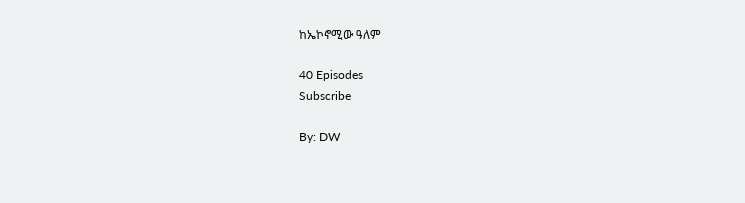ከኤኮኖሚው ዓለም

40 Episodes
Subscribe

By: DW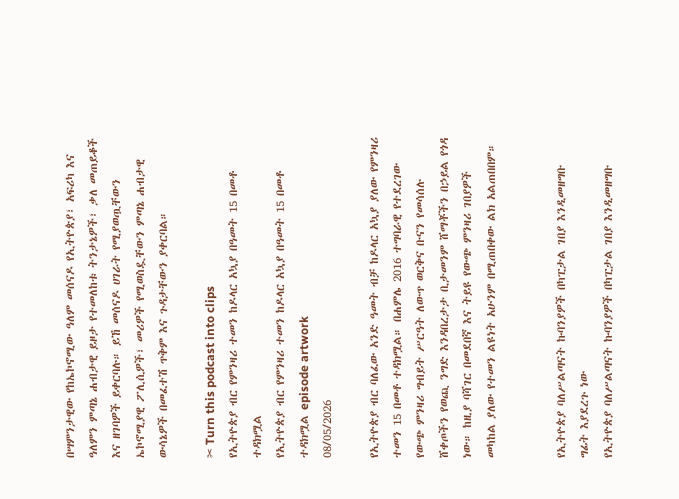በሣምንታዊው የከኤኮኖሚው ዓለም መሰናዶ የኢትዮጵያ፣ አፍሪካ እና ዓለምን ምጣኔ ሐብታዊ ይዞታ የተመለከቱ ትንታኔዎች፣ ቃለ መጠይቆች እና ዘገባዎች ይቀርባሉ። ይኸ መሰናዶ ሀገራት የሚያወጧቸውን ኤኮኖሚያዊ ፖሊሲዎች፣ መሪዎች የሚወስዷቸውን ምጣኔ ሐብታዊ ውሳኔዎች በመፈተሽ ጥቅም እና ጉዳታቸውን ያቀርባል።

✂ Turn this podcast into clips
የኢትዮጵያ ብር የምንዛሪ ተመን ከዶላር አኳያ በዓመት 15 በመቶ ተዳክሟል
የኢትዮጵያ ብር የምንዛሪ ተመን ከዶላር አኳያ በዓመት 15 በመቶ ተዳክሟል episode artwork
08/05/2026

የኢትዮጵያ ብር ባለፈው አንድ ዓመት ብቻ ከዶላር አኳያ ያለው የምንዛሪ ተመን 15 በመቶ ተዳክሟል። በሐምሌ 2016 ተግባራዊ የተደረገው የውጭ ምንዛሪ ግብይት ሥርዓት ለውጥ ወርቅና ቡናን የመሳሰሉ ሸቀጦችን የወጪ ንግድ እንዳበረታታ ቢታመንም ሸማቾችን በኃይል የጎዳ ነው። ከዚያ ባሻገር በመደበኛ እና ትይዩ የውጭ ምንዛሪ ገበያዎች መካከል ያለው የተመን ልዩነት አሁንም በሚጠበቀው ልክ አልጠበበም።


የኢትዮጵያ ባለሥልጣናት ኩባንያዎች በካፒታል ገበያ እንዲመዘግቡ ግፊት እያደረጉ ነው
የኢትዮጵያ ባለሥልጣናት ኩባንያዎች በካፒታል ገበያ እንዲመዘግቡ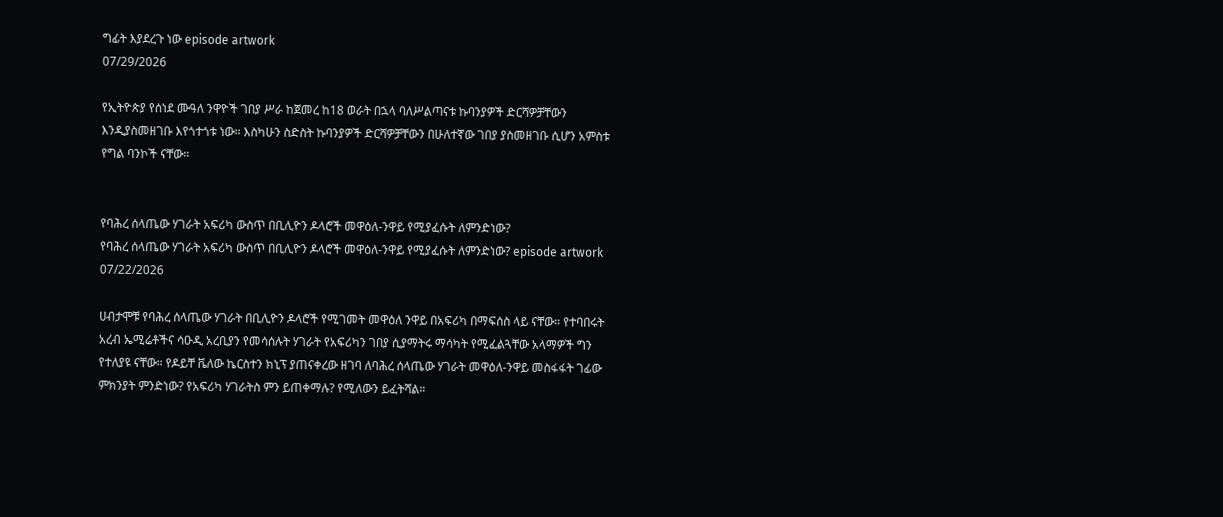ግፊት እያደረጉ ነው episode artwork
07/29/2026

የኢትዮጵያ የሰነደ ሙዓለ ንዋዮች ገበያ ሥራ ከጀመረ ከ18 ወራት በኋላ ባለሥልጣናቱ ኩባንያዎች ድርሻዎቻቸውን እንዲያስመዘገቡ እየጎተጎቱ ነው። እስካሁን ስድስት ኩባንያዎች ድርሻዎቻቸውን በሁለተኛው ገበያ ያስመዘገቡ ሲሆን አምስቱ የግል ባንኮች ናቸው።


የባሕረ ሰላጤው ሃገራት አፍሪካ ውስጥ በቢሊዮን ዶላሮች መዋዕለ-ንዋይ የሚያፈሱት ለምንድነው?
የባሕረ ሰላጤው ሃገራት አፍሪካ ውስጥ በቢሊዮን ዶላሮች መዋዕለ-ንዋይ የሚያፈሱት ለምንድነው? episode artwork
07/22/2026

ሀብታሞቹ የባሕረ ሰላጤው ሃገራት በቢሊዮን ዶላሮች የሚገመት መዋዕለ ንዋይ በአፍሪካ በማፍሰስ ላይ ናቸው። የተባበሩት አረብ ኤሚሬቶችና ሳዑዲ አረቢያን የመሳሰሉት ሃገራት የአፍሪካን ገበያ ሲያማትሩ ማሳካት የሚፈልጓቸው አላማዎች ግን የተለያዩ ናቸው። የዶይቸ ቬለው ኬርስተን ክኒፕ ያጠናቀረው ዘገባ ለባሕረ ሰላጤው ሃገራት መዋዕለ-ንዋይ መስፋፋት ገፊው ምክንያት ምንድነው? የአፍሪካ ሃገራትስ ምን ይጠቀማሉ? የሚለውን ይፈትሻል።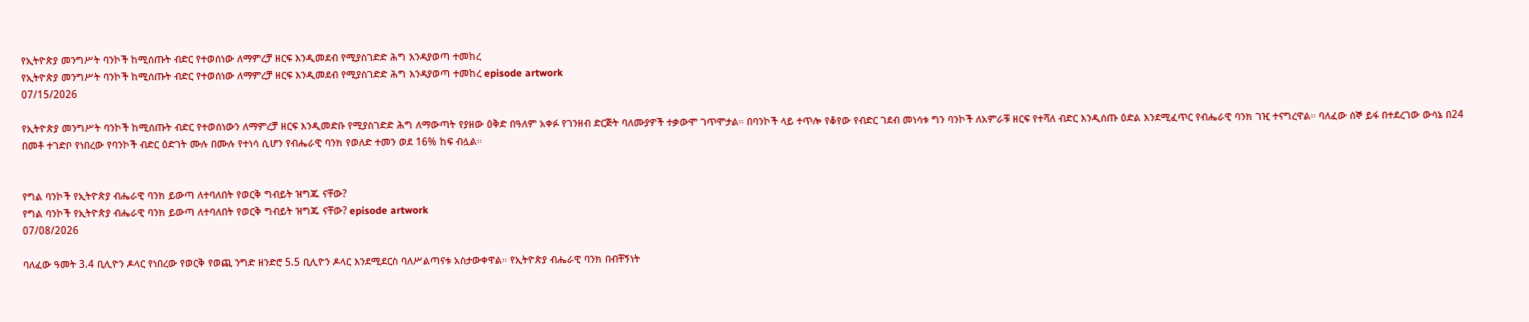የኢትዮጵያ መንግሥት ባንኮች ከሚሰጡት ብድር የተወሰነው ለማምረቻ ዘርፍ እንዲመደብ የሚያስገድድ ሕግ እንዳያወጣ ተመከረ
የኢትዮጵያ መንግሥት ባንኮች ከሚሰጡት ብድር የተወሰነው ለማምረቻ ዘርፍ እንዲመደብ የሚያስገድድ ሕግ እንዳያወጣ ተመከረ episode artwork
07/15/2026

የኢትዮጵያ መንግሥት ባንኮች ከሚሰጡት ብድር የተወሰነውን ለማምረቻ ዘርፍ እንዲመድቡ የሚያስገድድ ሕግ ለማውጣት የያዘው ዕቅድ በዓለም አቀፉ የገንዘብ ድርጅት ባለሙያዎች ተቃውሞ ገጥሞታል። በባንኮች ላይ ተጥሎ የቆየው የብድር ገደብ መነሳቱ ግን ባንኮች ለአምራቹ ዘርፍ የተሻለ ብድር እንዲሰጡ ዕድል እንደሚፈጥር የብሔራዊ ባንክ ገዢ ተናግረዋል። ባለፈው ሰኞ ይፋ በተደረገው ውሳኔ በ24 በመቶ ተገድቦ የነበረው የባንኮች ብድር ዕድገት ሙሉ በሙሉ የተነሳ ሲሆን የብሔራዊ ባንክ የወለድ ተመን ወደ 16% ከፍ ብሏል።


የግል ባንኮች የኢትዮጵያ ብሔራዊ ባንክ ይውጣ ለተባለበት የወርቅ ግብይት ዝግጁ ናቸው?
የግል ባንኮች የኢትዮጵያ ብሔራዊ ባንክ ይውጣ ለተባለበት የወርቅ ግብይት ዝግጁ ናቸው? episode artwork
07/08/2026

ባለፈው ዓመት 3.4 ቢሊዮን ዶላር የነበረው የወርቅ የወጪ ንግድ ዘንድሮ 5.5 ቢሊዮን ዶላር እንደሚደርስ ባለሥልጣናቱ አስታውቀዋል። የኢትዮጵያ ብሔራዊ ባንክ በብቸኝነት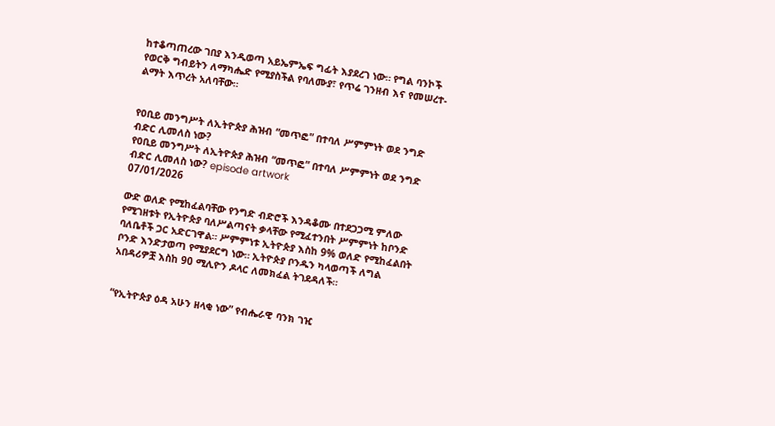ከተቆጣጠረው ገበያ እንዲወጣ አይኤምኤፍ ግፊት እያደረገ ነው። የግል ባንኮች የወርቅ ግብይትን ለማካሔድ የሚያስችል የባለሙያ፣ የጥሬ ገንዘብ እና የመሠረተ-ልማት እጥረት አለባቸው።


የዐቢይ መንግሥት ለኢትዮጵያ ሕዝብ “መጥፎ” በተባለ ሥምምነት ወደ ንግድ ብድር ሊመለስ ነው?
የዐቢይ መንግሥት ለኢትዮጵያ ሕዝብ “መጥፎ” በተባለ ሥምምነት ወደ ንግድ ብድር ሊመለስ ነው? episode artwork
07/01/2026

ውድ ወለድ የሚከፈልባቸው የንግድ ብድሮች እንዳቆሙ በተደጋጋሚ ምለው የሚገዘቱት የኢትዮጵያ ባለሥልጣናት ቃላቸው የሚፈተንበት ሥምምነት ከቦንድ ባለቤቶች ጋር አድርገዋል። ሥምምነቱ ኢትዮጵያ እስከ 9% ወለድ የሚከፈልበት ቦንድ እንድታወጣ የሚያደርግ ነው። ኢትዮጵያ ቦንዱን ካላወጣች ለግል አበዳሪዎቿ እስከ 90 ሚሊዮን ዶላር ለመክፈል ትገደዳለች።


“የኢትዮጵያ ዕዳ አሁን ዘላቂ ነው” የብሔራዊ ባንክ ገዢ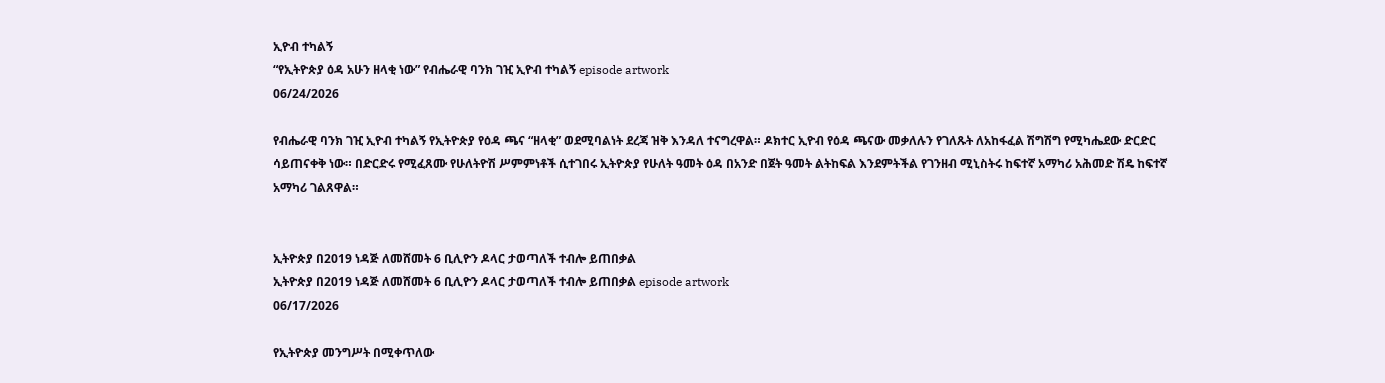ኢዮብ ተካልኝ
“የኢትዮጵያ ዕዳ አሁን ዘላቂ ነው” የብሔራዊ ባንክ ገዢ ኢዮብ ተካልኝ episode artwork
06/24/2026

የብሔራዊ ባንክ ገዢ ኢዮብ ተካልኝ የኢትዮጵያ የዕዳ ጫና “ዘላቂ” ወደሚባልነት ደረጃ ዝቅ እንዳለ ተናግረዋል። ዶክተር ኢዮብ የዕዳ ጫናው መቃለሉን የገለጹት ለአከፋፈል ሽግሽግ የሚካሔደው ድርድር ሳይጠናቀቅ ነው። በድርድሩ የሚፈጸሙ የሁለትዮሽ ሥምምነቶች ሲተገበሩ ኢትዮጵያ የሁለት ዓመት ዕዳ በአንድ በጀት ዓመት ልትከፍል እንደምትችል የገንዘብ ሚኒስትሩ ከፍተኛ አማካሪ አሕመድ ሽዴ ከፍተኛ አማካሪ ገልጸዋል።


ኢትዮጵያ በ2019 ነዳጅ ለመሸመት 6 ቢሊዮን ዶላር ታወጣለች ተብሎ ይጠበቃል
ኢትዮጵያ በ2019 ነዳጅ ለመሸመት 6 ቢሊዮን ዶላር ታወጣለች ተብሎ ይጠበቃል episode artwork
06/17/2026

የኢትዮጵያ መንግሥት በሚቀጥለው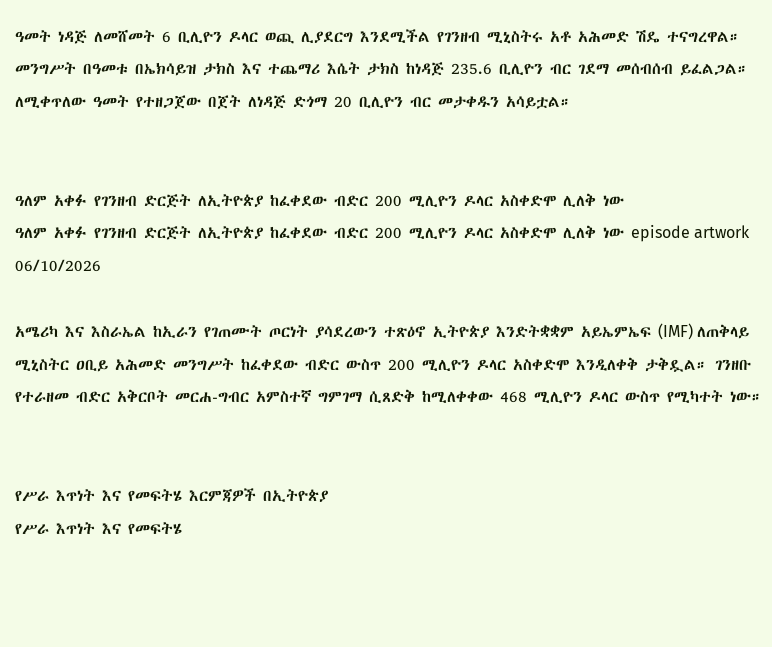ዓመት ነዳጅ ለመሸመት 6 ቢሊዮን ዶላር ወጪ ሊያደርግ እንደሚችል የገንዘብ ሚኒስትሩ አቶ አሕመድ ሽዴ ተናግረዋል። መንግሥት በዓመቱ በኤክሳይዝ ታክስ እና ተጨማሪ እሴት ታክስ ከነዳጅ 235.6 ቢሊዮን ብር ገደማ መሰብሰብ ይፈልጋል። ለሚቀጥለው ዓመት የተዘጋጀው በጀት ለነዳጅ ድጎማ 20 ቢሊዮን ብር መታቀዱን አሳይቷል።


ዓለም አቀፉ የገንዘብ ድርጅት ለኢትዮጵያ ከፈቀደው ብድር 200 ሚሊዮን ዶላር አስቀድሞ ሊለቅ ነው
ዓለም አቀፉ የገንዘብ ድርጅት ለኢትዮጵያ ከፈቀደው ብድር 200 ሚሊዮን ዶላር አስቀድሞ ሊለቅ ነው episode artwork
06/10/2026

አሜሪካ እና እስራኤል ከኢራን የገጠሙት ጦርነት ያሳደረውን ተጽዕኖ ኢትዮጵያ እንድትቋቋም አይኤምኤፍ (IMF) ለጠቅላይ ሚኒስትር ዐቢይ አሕመድ መንግሥት ከፈቀደው ብድር ውስጥ 200 ሚሊዮን ዶላር አስቀድሞ እንዲለቀቅ ታቅዷል። ገንዘቡ የተራዘመ ብድር አቅርቦት መርሐ-ግብር አምስተኛ ግምገማ ሲጸድቅ ከሚለቀቀው 468 ሚሊዮን ዶላር ውስጥ የሚካተት ነው።


የሥራ እጥነት እና የመፍትሄ እርምጃዎች በኢትዮጵያ
የሥራ እጥነት እና የመፍትሄ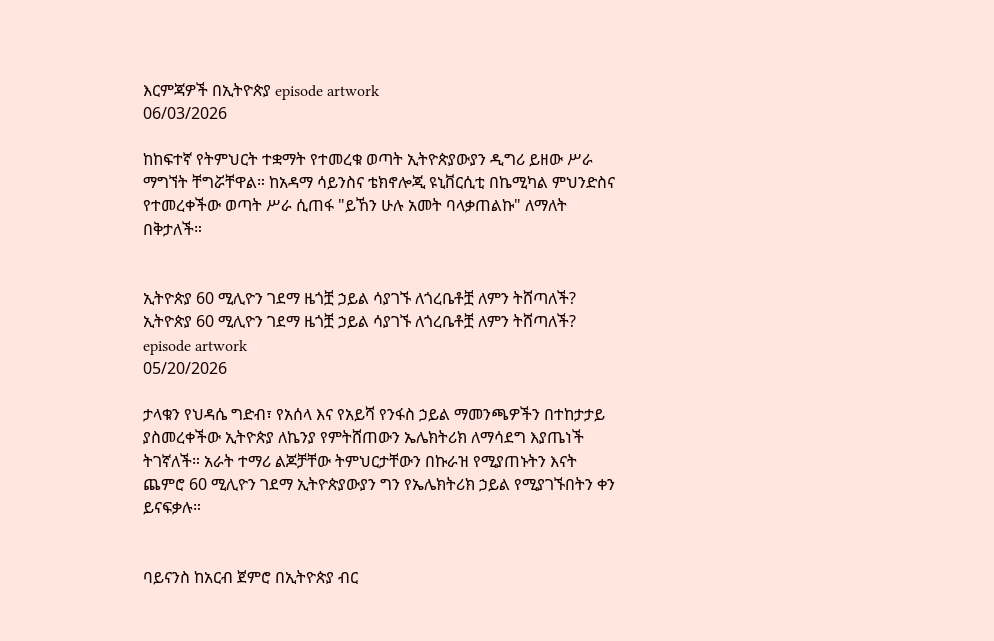እርምጃዎች በኢትዮጵያ episode artwork
06/03/2026

ከከፍተኛ የትምህርት ተቋማት የተመረቁ ወጣት ኢትዮጵያውያን ዲግሪ ይዘው ሥራ ማግኘት ቸግሯቸዋል። ከአዳማ ሳይንስና ቴክኖሎጂ ዩኒቨርሲቲ በኬሚካል ምህንድስና የተመረቀችው ወጣት ሥራ ሲጠፋ "ይኸን ሁሉ አመት ባላቃጠልኩ" ለማለት በቅታለች።


ኢትዮጵያ 60 ሚሊዮን ገደማ ዜጎቿ ኃይል ሳያገኙ ለጎረቤቶቿ ለምን ትሸጣለች?
ኢትዮጵያ 60 ሚሊዮን ገደማ ዜጎቿ ኃይል ሳያገኙ ለጎረቤቶቿ ለምን ትሸጣለች? episode artwork
05/20/2026

ታላቁን የህዳሴ ግድብ፣ የአሰላ እና የአይሻ የንፋስ ኃይል ማመንጫዎችን በተከታታይ ያስመረቀችው ኢትዮጵያ ለኬንያ የምትሸጠውን ኤሌክትሪክ ለማሳደግ እያጤነች ትገኛለች። አራት ተማሪ ልጆቻቸው ትምህርታቸውን በኩራዝ የሚያጠኑትን እናት ጨምሮ 60 ሚሊዮን ገደማ ኢትዮጵያውያን ግን የኤሌክትሪክ ኃይል የሚያገኙበትን ቀን ይናፍቃሉ።


ባይናንስ ከአርብ ጀምሮ በኢትዮጵያ ብር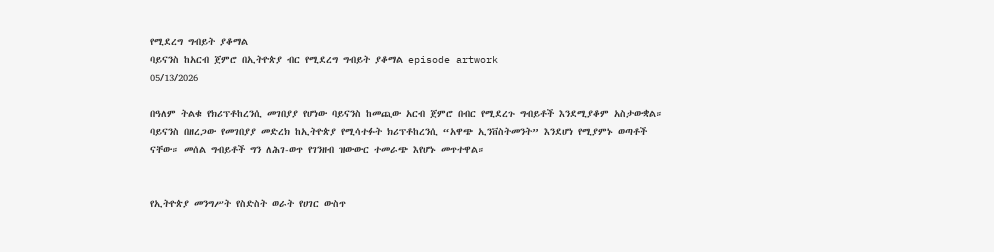የሚደረግ ግብይት ያቆማል
ባይናንስ ከአርብ ጀምሮ በኢትዮጵያ ብር የሚደረግ ግብይት ያቆማል episode artwork
05/13/2026

በዓለም ትልቁ የክሪፕቶከረንሲ መገበያያ የሆነው ባይናንስ ከመጪው አርብ ጀምሮ በብር የሚደረጉ ግብይቶች እንደሚያቆም አስታውቋል። ባይናንስ በዘረጋው የመገበያያ መድረክ ከኢትዮጵያ የሚሳተፉት ክሪፕቶከረንሲ “አዋጭ ኢንቨስትመንት” እንደሆነ የሚያምኑ ወጣቶች ናቸው። መሰል ግብይቶች ግን ለሕገ-ወጥ የገንዘብ ዝውውር ተመራጭ እየሆኑ መጥተዋል።


የኢትዮጵያ መንግሥት የስድስት ወራት የሀገር ውስጥ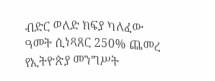ብድር ወለድ ክፍያ ካለፈው ዓመት ሲነጻጸር 250% ጨመረ
የኢትዮጵያ መንግሥት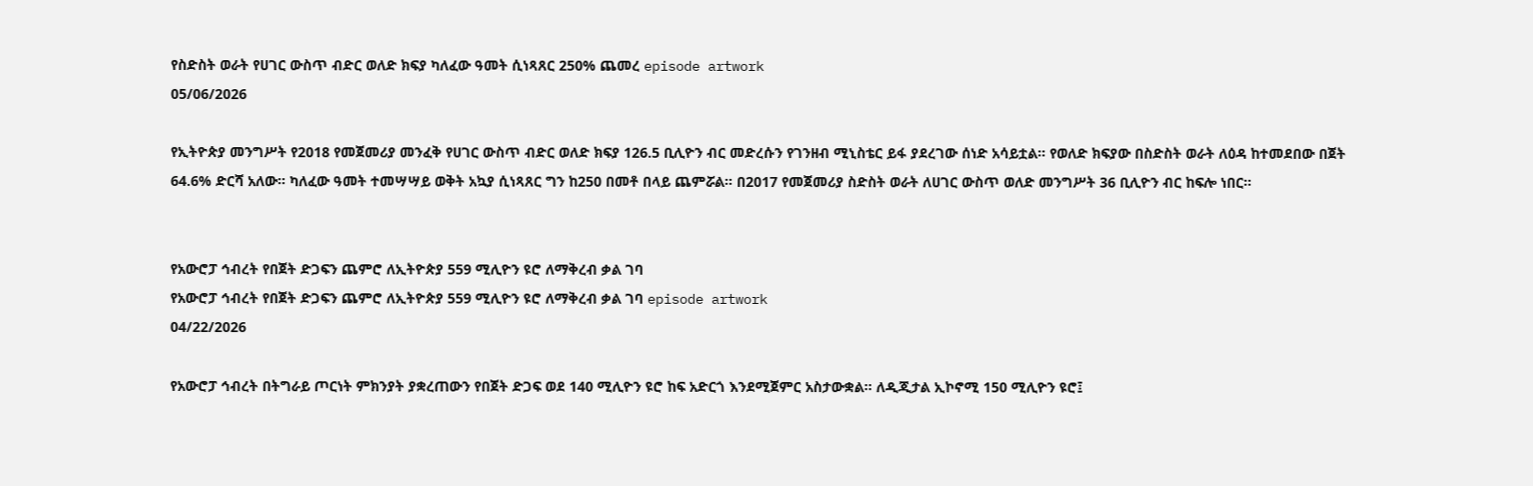የስድስት ወራት የሀገር ውስጥ ብድር ወለድ ክፍያ ካለፈው ዓመት ሲነጻጸር 250% ጨመረ episode artwork
05/06/2026

የኢትዮጵያ መንግሥት የ2018 የመጀመሪያ መንፈቅ የሀገር ውስጥ ብድር ወለድ ክፍያ 126.5 ቢሊዮን ብር መድረሱን የገንዘብ ሚኒስቴር ይፋ ያደረገው ሰነድ አሳይቷል። የወለድ ክፍያው በስድስት ወራት ለዕዳ ከተመደበው በጀት 64.6% ድርሻ አለው። ካለፈው ዓመት ተመሣሣይ ወቅት አኳያ ሲነጻጸር ግን ከ250 በመቶ በላይ ጨምሯል። በ2017 የመጀመሪያ ስድስት ወራት ለሀገር ውስጥ ወለድ መንግሥት 36 ቢሊዮን ብር ከፍሎ ነበር።


የአውሮፓ ኅብረት የበጀት ድጋፍን ጨምሮ ለኢትዮጵያ 559 ሚሊዮን ዩሮ ለማቅረብ ቃል ገባ
የአውሮፓ ኅብረት የበጀት ድጋፍን ጨምሮ ለኢትዮጵያ 559 ሚሊዮን ዩሮ ለማቅረብ ቃል ገባ episode artwork
04/22/2026

የአውሮፓ ኅብረት በትግራይ ጦርነት ምክንያት ያቋረጠውን የበጀት ድጋፍ ወደ 140 ሚሊዮን ዩሮ ከፍ አድርጎ እንደሚጀምር አስታውቋል። ለዲጂታል ኢኮኖሚ 150 ሚሊዮን ዩሮ፤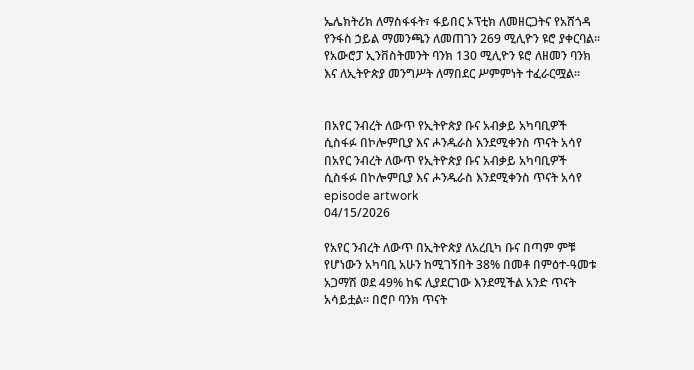ኤሌክትሪክ ለማስፋፋት፣ ፋይበር ኦፕቲክ ለመዘርጋትና የአሸጎዳ የንፋስ ኃይል ማመንጫን ለመጠገን 269 ሚሊዮን ዩሮ ያቀርባል። የአውሮፓ ኢንቨስትመንት ባንክ 130 ሚሊዮን ዩሮ ለዘመን ባንክ እና ለኢትዮጵያ መንግሥት ለማበደር ሥምምነት ተፈራርሟል።


በአየር ንብረት ለውጥ የኢትዮጵያ ቡና አብቃይ አካባቢዎች ሲስፋፉ በኮሎምቢያ እና ሖንዱራስ እንደሚቀንስ ጥናት አሳየ
በአየር ንብረት ለውጥ የኢትዮጵያ ቡና አብቃይ አካባቢዎች ሲስፋፉ በኮሎምቢያ እና ሖንዱራስ እንደሚቀንስ ጥናት አሳየ episode artwork
04/15/2026

የአየር ንብረት ለውጥ በኢትዮጵያ ለአረቢካ ቡና በጣም ምቹ የሆነውን አካባቢ አሁን ከሚገኝበት 38% በመቶ በምዕተ-ዓመቱ አጋማሽ ወደ 49% ከፍ ሊያደርገው እንደሚችል አንድ ጥናት አሳይቷል። በሮቦ ባንክ ጥናት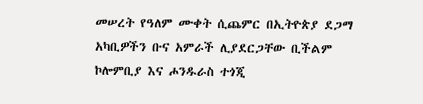መሠረት የዓለም ሙቀት ሲጨምር በኢትዮጵያ ደጋማ አካቢዎችን ቡና አምራች ሊያደርጋቸው ቢችልም ኮሎምቢያ እና ሖንዱራስ ተጎጂ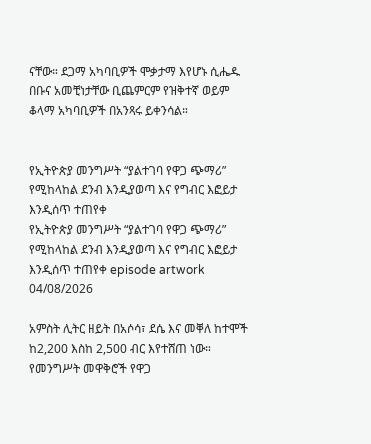ናቸው። ደጋማ አካባቢዎች ሞቃታማ እየሆኑ ሲሔዱ በቡና አመቺነታቸው ቢጨምርም የዝቅተኛ ወይም ቆላማ አካባቢዎች በአንጻሩ ይቀንሳል።


የኢትዮጵያ መንግሥት “ያልተገባ የዋጋ ጭማሪ” የሚከላከል ደንብ እንዲያወጣ እና የግብር እፎይታ እንዲሰጥ ተጠየቀ
የኢትዮጵያ መንግሥት “ያልተገባ የዋጋ ጭማሪ” የሚከላከል ደንብ እንዲያወጣ እና የግብር እፎይታ እንዲሰጥ ተጠየቀ episode artwork
04/08/2026

አምስት ሊትር ዘይት በአሶሳ፣ ደሴ እና መቐለ ከተሞች ከ2,200 እስከ 2,500 ብር እየተሸጠ ነው። የመንግሥት መዋቅሮች የዋጋ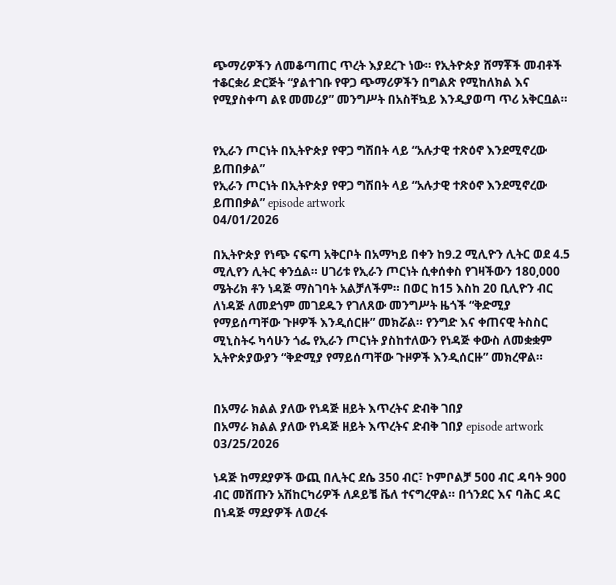ጭማሪዎችን ለመቆጣጠር ጥረት እያደረጉ ነው። የኢትዮጵያ ሸማቾች መብቶች ተቆርቋሪ ድርጅት “ያልተገቡ የዋጋ ጭማሪዎችን በግልጽ የሚከለክል እና የሚያስቀጣ ልዩ መመሪያ” መንግሥት በአስቸኳይ እንዲያወጣ ጥሪ አቅርቧል።


የኢራን ጦርነት በኢትዮጵያ የዋጋ ግሽበት ላይ “አሉታዊ ተጽዕኖ እንደሚኖረው ይጠበቃል”
የኢራን ጦርነት በኢትዮጵያ የዋጋ ግሽበት ላይ “አሉታዊ ተጽዕኖ እንደሚኖረው ይጠበቃል” episode artwork
04/01/2026

በኢትዮጵያ የነጭ ናፍጣ አቅርቦት በአማካይ በቀን ከ9.2 ሚሊዮን ሊትር ወደ 4.5 ሚሊየን ሊትር ቀንሷል። ሀገሪቱ የኢራን ጦርነት ሲቀሰቀስ የገዛችውን 180,000 ሜትሪክ ቶን ነዳጅ ማስገባት አልቻለችም። በወር ከ15 እስከ 20 ቢሊዮን ብር ለነዳጅ ለመደጎም መገደዱን የገለጸው መንግሥት ዜጎች “ቅድሚያ የማይሰጣቸው ጉዞዎች እንዲሰርዙ” መክሯል። የንግድ እና ቀጠናዊ ትስስር ሚኒስትሩ ካሳሁን ጎፌ የኢራን ጦርነት ያስከተለውን የነዳጅ ቀውስ ለመቋቋም ኢትዮጵያውያን “ቅድሚያ የማይሰጣቸው ጉዞዎች እንዲሰርዙ” መክረዋል።


በአማራ ክልል ያለው የነዳጅ ዘይት እጥረትና ድብቅ ገበያ
በአማራ ክልል ያለው የነዳጅ ዘይት እጥረትና ድብቅ ገበያ episode artwork
03/25/2026

ነዳጅ ከማደያዎች ውጪ በሊትር ደሴ 350 ብር፣ ኮምቦልቻ 500 ብር ዳባት 900 ብር መሸጡን አሽከርካሪዎች ለዶይቼ ቬለ ተናግረዋል። በጎንደር እና ባሕር ዳር በነዳጅ ማደያዎች ለወረፋ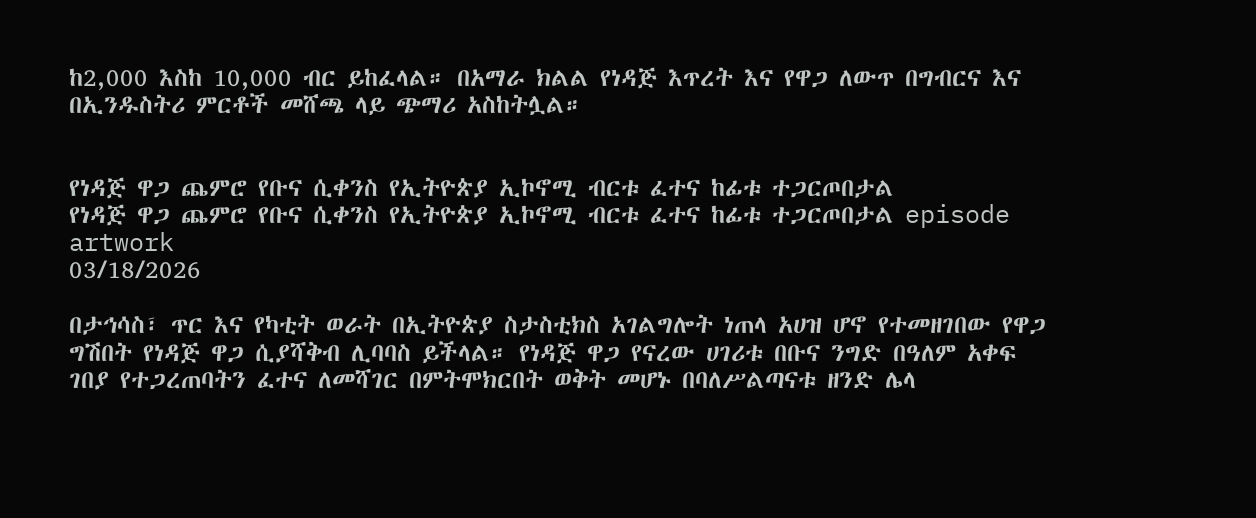ከ2,000 እስከ 10,000 ብር ይከፈላል። በአማራ ክልል የነዳጅ እጥረት እና የዋጋ ለውጥ በግብርና እና በኢንዱስትሪ ምርቶች መሸጫ ላይ ጭማሪ አስከትሏል።


የነዳጅ ዋጋ ጨምሮ የቡና ሲቀንስ የኢትዮጵያ ኢኮኖሚ ብርቱ ፈተና ከፊቱ ተጋርጦበታል
የነዳጅ ዋጋ ጨምሮ የቡና ሲቀንስ የኢትዮጵያ ኢኮኖሚ ብርቱ ፈተና ከፊቱ ተጋርጦበታል episode artwork
03/18/2026

በታኅሳስ፣ ጥር እና የካቲት ወራት በኢትዮጵያ ስታስቲክስ አገልግሎት ነጠላ አሀዝ ሆኖ የተመዘገበው የዋጋ ግሽበት የነዳጅ ዋጋ ሲያሻቅብ ሊባባስ ይችላል። የነዳጅ ዋጋ የናረው ሀገሪቱ በቡና ንግድ በዓለም አቀፍ ገበያ የተጋረጠባትን ፈተና ለመሻገር በምትሞክርበት ወቅት መሆኑ በባለሥልጣናቱ ዘንድ ሌላ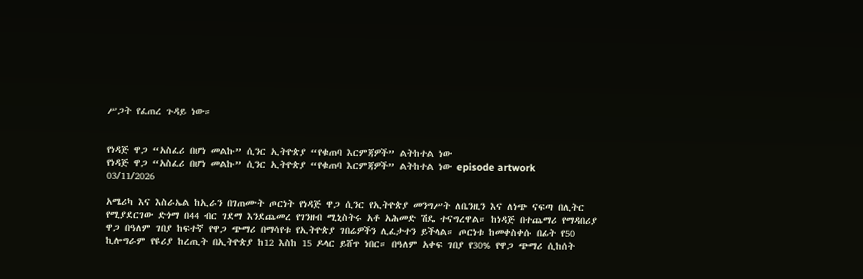ሥጋት የፈጠረ ጉዳይ ነው።


የነዳጅ ዋጋ “አስፈሪ በሆነ መልኩ” ሲንር ኢትዮጵያ “የቁጠባ እርምጃዎች” ልትከተል ነው
የነዳጅ ዋጋ “አስፈሪ በሆነ መልኩ” ሲንር ኢትዮጵያ “የቁጠባ እርምጃዎች” ልትከተል ነው episode artwork
03/11/2026

አሜሪካ እና እስራኤል ከኢራን በገጠሙት ጦርነት የነዳጅ ዋጋ ሲንር የኢትዮጵያ መንግሥት ለቤንዚን እና ለነጭ ናፍጣ በሊትር የሚያደርገው ድጎማ በ44 ብር ገደማ እንደጨመረ የገንዘብ ሚኒስትሩ አቶ አሕመድ ሽዴ ተናግረዋል። ከነዳጅ በተጨማሪ የማዳበሪያ ዋጋ በዓለም ገበያ ከፍተኛ የዋጋ ጭማሪ በማሳየቱ የኢትዮጵያ ገበሬዎችን ሊፈታተን ይችላል። ጦርነቱ ከመቀስቀሱ በፊት የ50 ኪሎግራም የዩሪያ ከረጢት በኢትዮጵያ ከ12 እስከ 15 ዶላር ይሸጥ ነበር። በዓለም አቀፍ ገበያ የ30% የዋጋ ጭማሪ ሲከሰት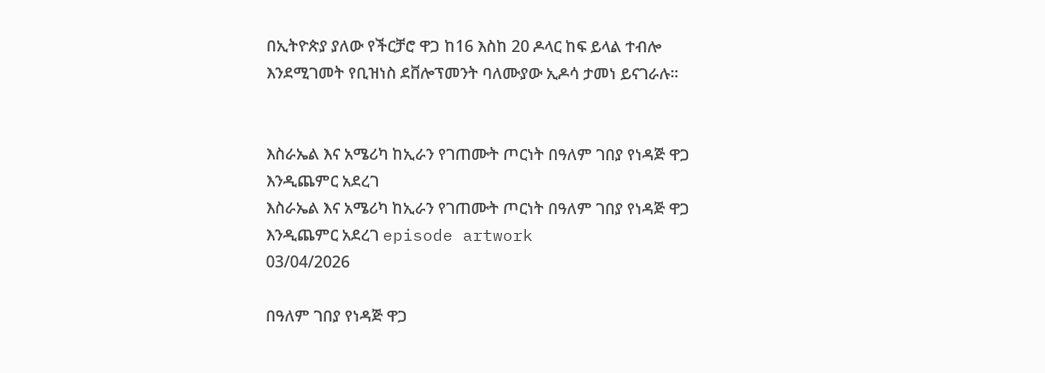በኢትዮጵያ ያለው የችርቻሮ ዋጋ ከ16 እስከ 20 ዶላር ከፍ ይላል ተብሎ እንደሚገመት የቢዝነስ ደቨሎፕመንት ባለሙያው ኢዶሳ ታመነ ይናገራሉ።


እስራኤል እና አሜሪካ ከኢራን የገጠሙት ጦርነት በዓለም ገበያ የነዳጅ ዋጋ እንዲጨምር አደረገ
እስራኤል እና አሜሪካ ከኢራን የገጠሙት ጦርነት በዓለም ገበያ የነዳጅ ዋጋ እንዲጨምር አደረገ episode artwork
03/04/2026

በዓለም ገበያ የነዳጅ ዋጋ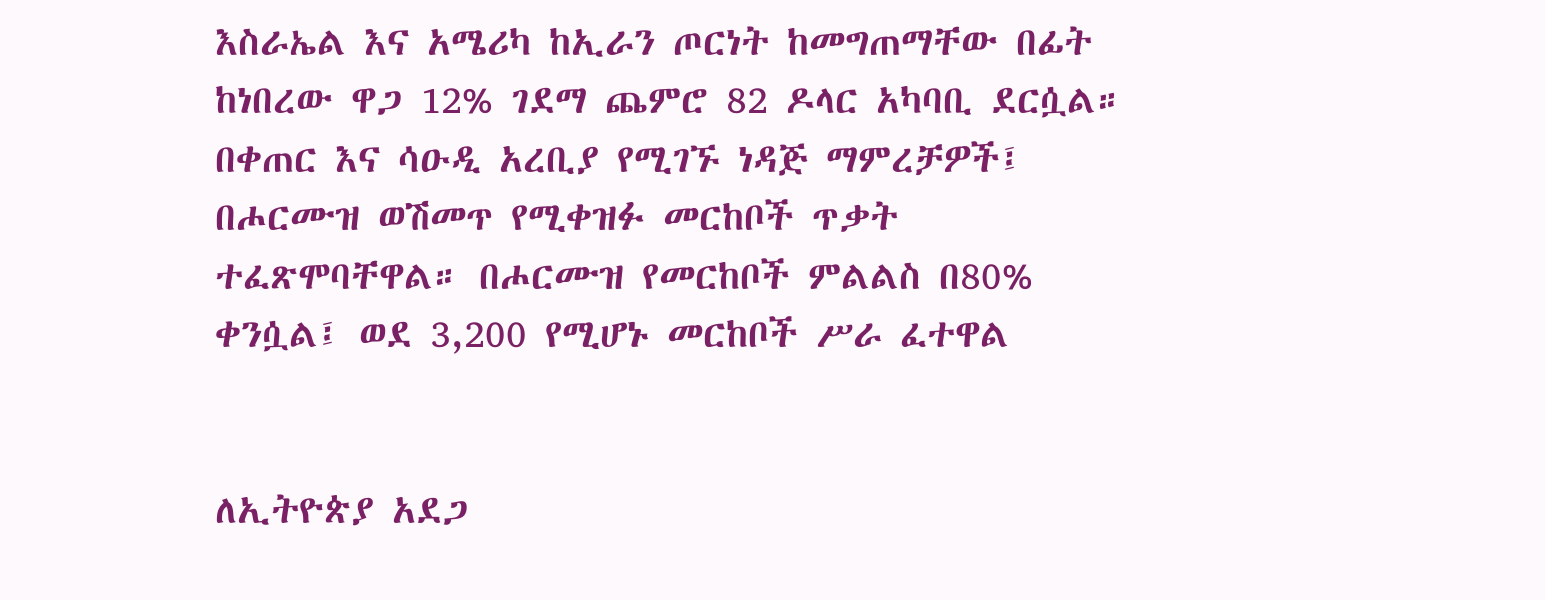እስራኤል እና አሜሪካ ከኢራን ጦርነት ከመግጠማቸው በፊት ከነበረው ዋጋ 12% ገደማ ጨምሮ 82 ዶላር አካባቢ ደርሷል። በቀጠር እና ሳዑዲ አረቢያ የሚገኙ ነዳጅ ማምረቻዎች፤ በሖርሙዝ ወሽመጥ የሚቀዝፉ መርከቦች ጥቃት ተፈጽሞባቸዋል። በሖርሙዝ የመርከቦች ምልልስ በ80% ቀንሷል፤ ወደ 3,200 የሚሆኑ መርከቦች ሥራ ፈተዋል


ለኢትዮጵያ አደጋ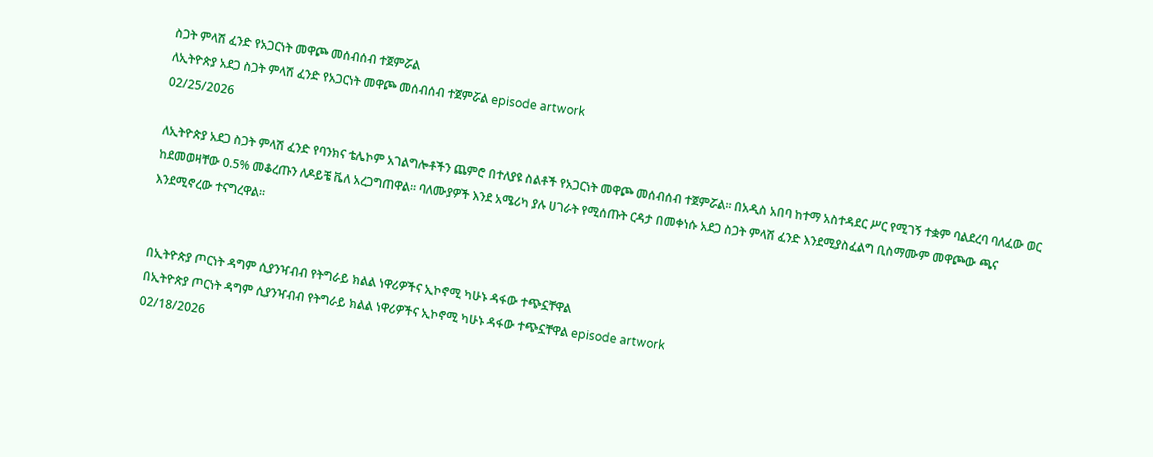ስጋት ምላሽ ፈንድ የአጋርነት መዋጮ መሰብሰብ ተጀምሯል
ለኢትዮጵያ አደጋ ስጋት ምላሽ ፈንድ የአጋርነት መዋጮ መሰብሰብ ተጀምሯል episode artwork
02/25/2026

ለኢትዮጵያ አደጋ ስጋት ምላሽ ፈንድ የባንክና ቴሌኮም አገልግሎቶችን ጨምሮ በተለያዩ ስልቶች የአጋርነት መዋጮ መሰብሰብ ተጀምሯል። በአዲስ አበባ ከተማ አስተዳደር ሥር የሚገኝ ተቋም ባልደረባ ባለፈው ወር ከደመወዛቸው 0.5% መቆረጡን ለዶይቼ ቬለ አረጋግጠዋል። ባለሙያዎች እንደ አሜሪካ ያሉ ሀገራት የሚሰጡት ርዳታ በመቀነሱ አደጋ ስጋት ምላሽ ፈንድ እንደሚያስፈልግ ቢስማሙም መዋጮው ጫና እንደሚኖረው ተናግረዋል።


በኢትዮጵያ ጦርነት ዳግም ሲያንዣብብ የትግራይ ክልል ነዋሪዎችና ኢኮኖሚ ካሁኑ ዳፋው ተጭኗቸዋል
በኢትዮጵያ ጦርነት ዳግም ሲያንዣብብ የትግራይ ክልል ነዋሪዎችና ኢኮኖሚ ካሁኑ ዳፋው ተጭኗቸዋል episode artwork
02/18/2026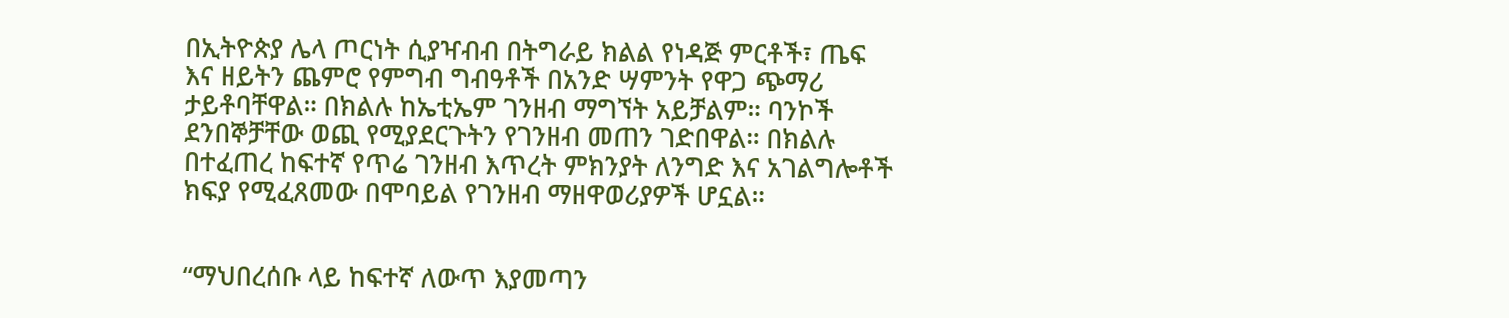በኢትዮጵያ ሌላ ጦርነት ሲያዣብብ በትግራይ ክልል የነዳጅ ምርቶች፣ ጤፍ እና ዘይትን ጨምሮ የምግብ ግብዓቶች በአንድ ሣምንት የዋጋ ጭማሪ ታይቶባቸዋል። በክልሉ ከኤቲኤም ገንዘብ ማግኘት አይቻልም። ባንኮች ደንበኞቻቸው ወጪ የሚያደርጉትን የገንዘብ መጠን ገድበዋል። በክልሉ በተፈጠረ ከፍተኛ የጥሬ ገንዘብ እጥረት ምክንያት ለንግድ እና አገልግሎቶች ክፍያ የሚፈጸመው በሞባይል የገንዘብ ማዘዋወሪያዎች ሆኗል።


“ማህበረሰቡ ላይ ከፍተኛ ለውጥ እያመጣን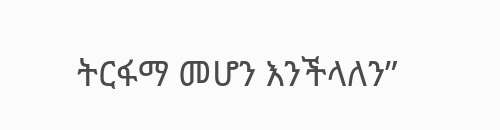ትርፋማ መሆን እንችላለን”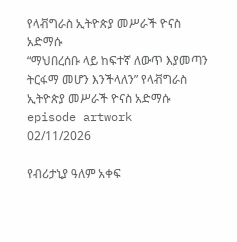የላቭግራስ ኢትዮጵያ መሥራች ዮናስ አድማሱ
“ማህበረሰቡ ላይ ከፍተኛ ለውጥ እያመጣን ትርፋማ መሆን እንችላለን” የላቭግራስ ኢትዮጵያ መሥራች ዮናስ አድማሱ episode artwork
02/11/2026

የብሪታኒያ ዓለም አቀፍ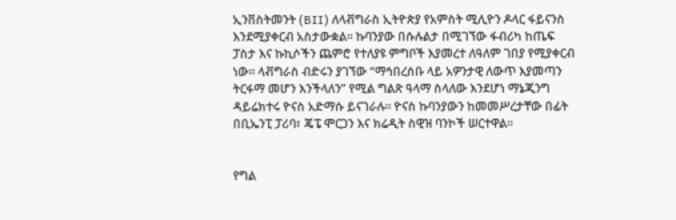ኢንቨስትመንት (BII) ለላቭግራስ ኢትዮጵያ የአምስት ሚሊዮን ዶላር ፋይናንስ እንደሚያቀርብ አስታውቋል። ኩባንያው በሱሉልታ በሚገኘው ፋብሪካ ከጤፍ ፓስታ እና ኩኪሶችን ጨምሮ የተለያዩ ምግቦች እያመረተ ለዓለም ገበያ የሚያቀርብ ነው። ላቭግራስ ብድሩን ያገኘው “ማኅበረሰቡ ላይ አዎንታዊ ለውጥ እያመጣን ትርፋማ መሆን እንችላለን” የሚል ግልጽ ዓላማ ስላለው እንደሆነ ማኔጂንግ ዳይሬክተሩ ዮናስ አድማሱ ይናገራሉ። ዮናስ ኩባንያውን ከመመሥረታቸው በፊት በቢኤንፒ ፓሪባ፣ ጄፔ ሞርጋን እና ክሬዲት ስዊዝ ባንኮች ሠርተዋል።


የግል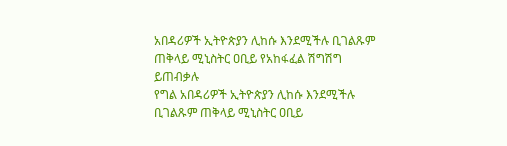አበዳሪዎች ኢትዮጵያን ሊከሱ እንደሚችሉ ቢገልጹም ጠቅላይ ሚኒስትር ዐቢይ የአከፋፈል ሽግሽግ ይጠብቃሉ
የግል አበዳሪዎች ኢትዮጵያን ሊከሱ እንደሚችሉ ቢገልጹም ጠቅላይ ሚኒስትር ዐቢይ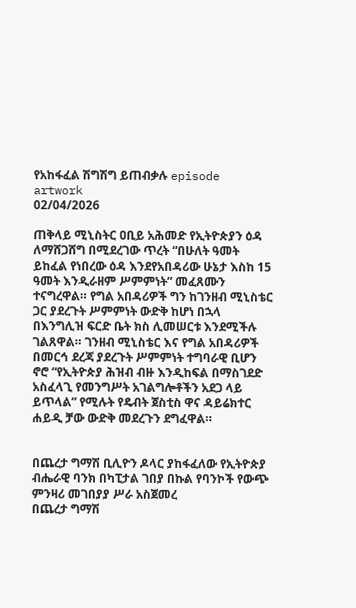የአከፋፈል ሽግሽግ ይጠብቃሉ episode artwork
02/04/2026

ጠቅላይ ሚኒስትር ዐቢይ አሕመድ የኢትዮጵያን ዕዳ ለማሸጋሸግ በሚደረገው ጥረት “በሁለት ዓመት ይከፈል የነበረው ዕዳ እንደየአበዳሪው ሁኔታ እስከ 15 ዓመት እንዲራዘም ሥምምነት” መፈጸሙን ተናግረዋል። የግል አበዳሪዎች ግን ከገንዘብ ሚኒስቴር ጋር ያደረጉት ሥምምነት ውድቅ ከሆነ በኋላ በእንግሊዝ ፍርድ ቤት ክስ ሊመሠርቱ እንደሚችሉ ገልጸዋል። ገንዘብ ሚኒስቴር እና የግል አበዳሪዎች በመርኅ ደረጃ ያደረጉት ሥምምነት ተግባራዊ ቢሆን ኖሮ “የኢትዮጵያ ሕዝብ ብዙ እንዲከፍል በማስገደድ አስፈላጊ የመንግሥት አገልግሎቶችን አደጋ ላይ ይጥላል” የሚሉት የዴብት ጀስቲስ ዋና ዳይሬክተር ሐይዲ ቻው ውድቅ መደረጉን ደግፈዋል።


በጨረታ ግማሽ ቢሊዮን ዶላር ያከፋፈለው የኢትዮጵያ ብሔራዊ ባንክ በካፒታል ገበያ በኩል የባንኮች የውጭ ምንዛሪ መገበያያ ሥራ አስጀመረ
በጨረታ ግማሽ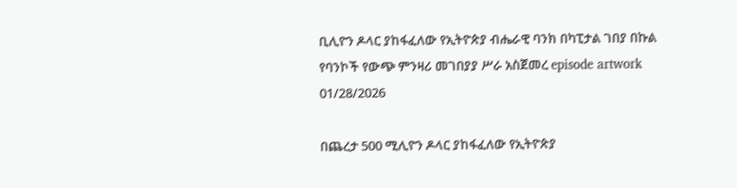ቢሊዮን ዶላር ያከፋፈለው የኢትዮጵያ ብሔራዊ ባንክ በካፒታል ገበያ በኩል የባንኮች የውጭ ምንዛሪ መገበያያ ሥራ አስጀመረ episode artwork
01/28/2026

በጨረታ 500 ሚሊዮን ዶላር ያከፋፈለው የኢትዮጵያ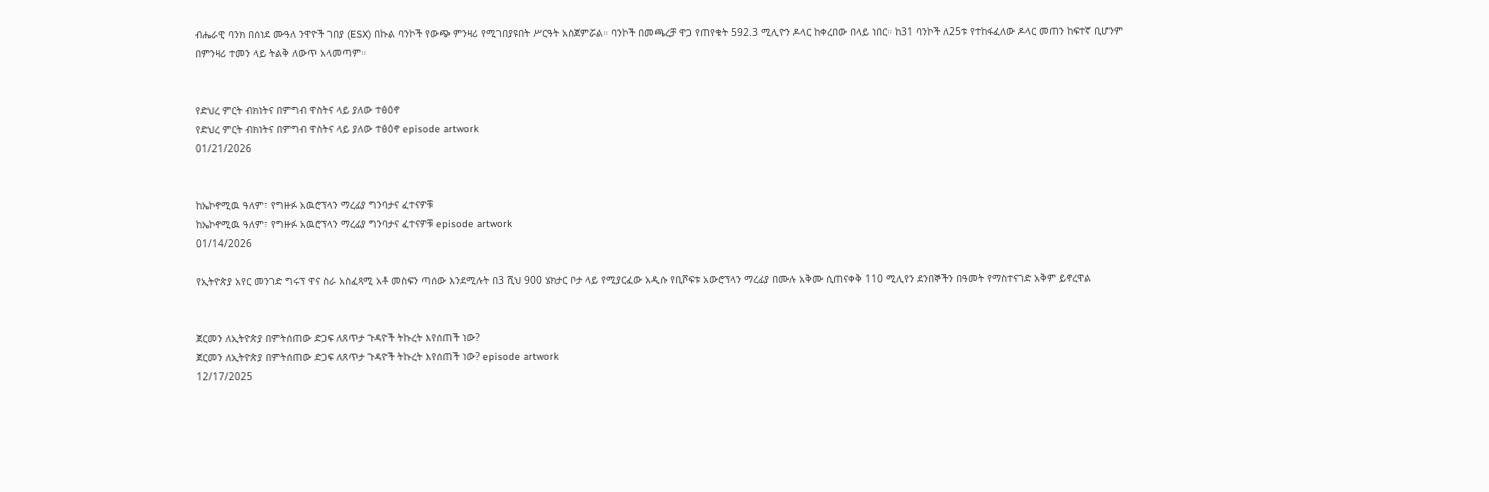ብሔራዊ ባንክ በሰነደ ሙዓለ ንዋዮች ገበያ (ESX) በኩል ባንኮች የውጭ ምንዛሪ የሚገበያዩበት ሥርዓት አስጀምሯል። ባንኮች በመጫረቻ ዋጋ የጠየቁት 592.3 ሚሊዮን ዶላር ከቀረበው በላይ ነበር። ከ31 ባንኮች ለ25ቱ የተከፋፈለው ዶላር መጠን ከፍተኛ ቢሆንም በምንዛሪ ተመን ላይ ትልቅ ለውጥ አላመጣም።


የድህረ ምርት ብክነትና በምግብ ዋስትና ላይ ያለው ተፅዕኖ
የድህረ ምርት ብክነትና በምግብ ዋስትና ላይ ያለው ተፅዕኖ episode artwork
01/21/2026


ከኤኮኖሚዉ ዓለም፣ የግዙፉ አዉሮፕላን ማረፊያ ግንባታና ፈተናዎቹ
ከኤኮኖሚዉ ዓለም፣ የግዙፉ አዉሮፕላን ማረፊያ ግንባታና ፈተናዎቹ episode artwork
01/14/2026

የኢትዮጵያ አየር መንገድ ግሩፕ ዋና ስራ አስፈጻሚ አቶ መስፍን ጣሰው እንደሚሉት በ3 ሺህ 900 ሄክታር ቦታ ላይ የሚያርፈው አዲሱ የቢሾፍቱ አውሮፕላን ማረፊያ በሙሉ አቅሙ ሲጠናቀቅ 110 ሚሊየን ደንበኞችን በዓመት የማስተናገድ አቅም ይኖረዋል


ጀርመን ለኢትዮጵያ በምትሰጠው ድጋፍ ለጸጥታ ጉዳዮች ትኩረት እየሰጠች ነው?
ጀርመን ለኢትዮጵያ በምትሰጠው ድጋፍ ለጸጥታ ጉዳዮች ትኩረት እየሰጠች ነው? episode artwork
12/17/2025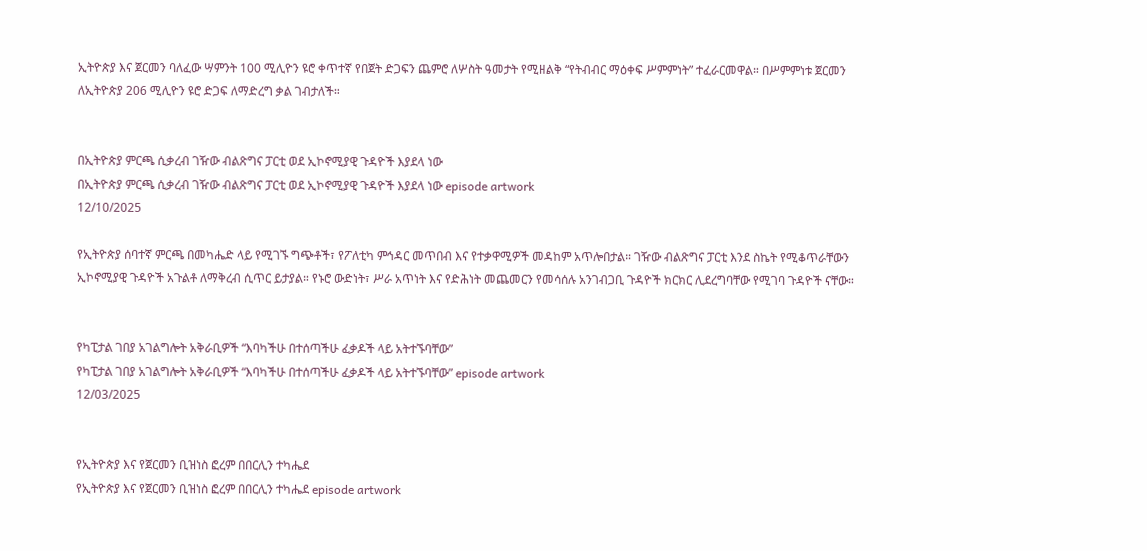ኢትዮጵያ እና ጀርመን ባለፈው ሣምንት 100 ሚሊዮን ዩሮ ቀጥተኛ የበጀት ድጋፍን ጨምሮ ለሦስት ዓመታት የሚዘልቅ “የትብብር ማዕቀፍ ሥምምነት” ተፈራርመዋል። በሥምምነቱ ጀርመን ለኢትዮጵያ 206 ሚሊዮን ዩሮ ድጋፍ ለማድረግ ቃል ገብታለች።


በኢትዮጵያ ምርጫ ሲቃረብ ገዥው ብልጽግና ፓርቲ ወደ ኢኮኖሚያዊ ጉዳዮች እያደላ ነው
በኢትዮጵያ ምርጫ ሲቃረብ ገዥው ብልጽግና ፓርቲ ወደ ኢኮኖሚያዊ ጉዳዮች እያደላ ነው episode artwork
12/10/2025

የኢትዮጵያ ሰባተኛ ምርጫ በመካሔድ ላይ የሚገኙ ግጭቶች፣ የፖለቲካ ምኅዳር መጥበብ እና የተቃዋሚዎች መዳከም አጥሎበታል። ገዥው ብልጽግና ፓርቲ እንደ ስኬት የሚቆጥራቸውን ኢኮኖሚያዊ ጉዳዮች አጉልቶ ለማቅረብ ሲጥር ይታያል። የኑሮ ውድነት፣ ሥራ አጥነት እና የድሕነት መጨመርን የመሳሰሉ አንገብጋቢ ጉዳዮች ክርክር ሊደረግባቸው የሚገባ ጉዳዮች ናቸው።


የካፒታል ገበያ አገልግሎት አቅራቢዎች “እባካችሁ በተሰጣችሁ ፈቃዶች ላይ አትተኙባቸው”
የካፒታል ገበያ አገልግሎት አቅራቢዎች “እባካችሁ በተሰጣችሁ ፈቃዶች ላይ አትተኙባቸው” episode artwork
12/03/2025


የኢትዮጵያ እና የጀርመን ቢዝነስ ፎረም በበርሊን ተካሔደ
የኢትዮጵያ እና የጀርመን ቢዝነስ ፎረም በበርሊን ተካሔደ episode artwork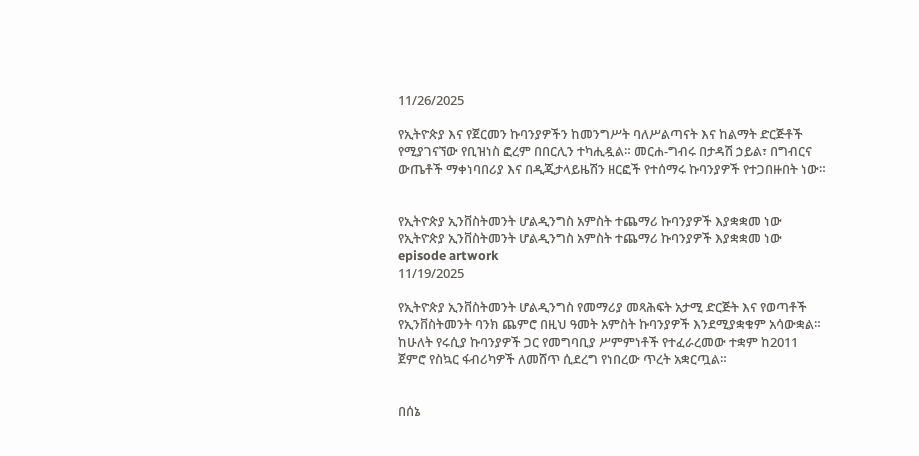11/26/2025

የኢትዮጵያ እና የጀርመን ኩባንያዎችን ከመንግሥት ባለሥልጣናት እና ከልማት ድርጅቶች የሚያገናኘው የቢዝነስ ፎረም በበርሊን ተካሒዷል። መርሐ-ግብሩ በታዳሽ ኃይል፣ በግብርና ውጤቶች ማቀነባበሪያ እና በዲጂታላይዜሽን ዘርፎች የተሰማሩ ኩባንያዎች የተጋበዙበት ነው።


የኢትዮጵያ ኢንቨስትመንት ሆልዲንግስ አምስት ተጨማሪ ኩባንያዎች እያቋቋመ ነው
የኢትዮጵያ ኢንቨስትመንት ሆልዲንግስ አምስት ተጨማሪ ኩባንያዎች እያቋቋመ ነው episode artwork
11/19/2025

የኢትዮጵያ ኢንቨስትመንት ሆልዲንግስ የመማሪያ መጻሕፍት አታሚ ድርጅት እና የወጣቶች የኢንቨስትመንት ባንክ ጨምሮ በዚህ ዓመት አምስት ኩባንያዎች እንደሚያቋቁም አሳውቋል። ከሁለት የሩሲያ ኩባንያዎች ጋር የመግባቢያ ሥምምነቶች የተፈራረመው ተቋም ከ2011 ጀምሮ የስኳር ፋብሪካዎች ለመሸጥ ሲደረግ የነበረው ጥረት አቋርጧል።


በሰኔ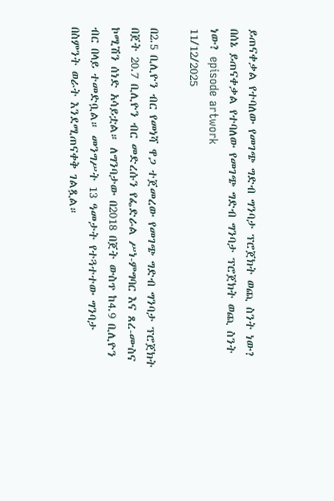ይጠናቀቃል የተባለው የመገጭ ግድብ ግንባታ ፕሮጀክት ወጪ ስንት ነው?
በሰኔ ይጠናቀቃል የተባለው የመገጭ ግድብ ግንባታ ፕሮጀክት ወጪ ስንት ነው? episode artwork
11/12/2025

በ2.5 ቢሊዮን ብር የመነሻ ዋጋ ተጀመረው የመገጭ ግድብ ግንባታ ፕሮጀክት በጀት 20.7 ቢሊዮን ብር መድረሱን የፌድራል ሥነ-ምግባር እና ጸረ-ሙስና ኮሚሽን ሰነድ አሳይቷል። ለግንባታው በ2018 በጀት ውስጥ ከ4.9 ቢሊዮን ብር በላይ ተመድቧል። መንግሥት 13 ዓመታት የተጓተተው ግንባታ በስምንት ወራት እንደሚጠናቀቅ ገልጿል።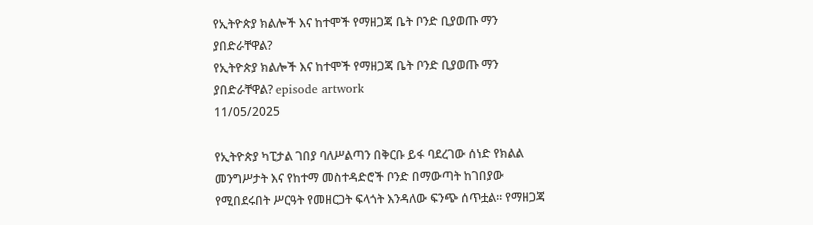የኢትዮጵያ ክልሎች እና ከተሞች የማዘጋጃ ቤት ቦንድ ቢያወጡ ማን ያበድራቸዋል?
የኢትዮጵያ ክልሎች እና ከተሞች የማዘጋጃ ቤት ቦንድ ቢያወጡ ማን ያበድራቸዋል? episode artwork
11/05/2025

የኢትዮጵያ ካፒታል ገበያ ባለሥልጣን በቅርቡ ይፋ ባደረገው ሰነድ የክልል መንግሥታት እና የከተማ መስተዳድሮች ቦንድ በማውጣት ከገበያው የሚበደሩበት ሥርዓት የመዘርጋት ፍላጎት እንዳለው ፍንጭ ሰጥቷል። የማዘጋጃ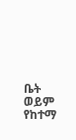ቤት ወይም የከተማ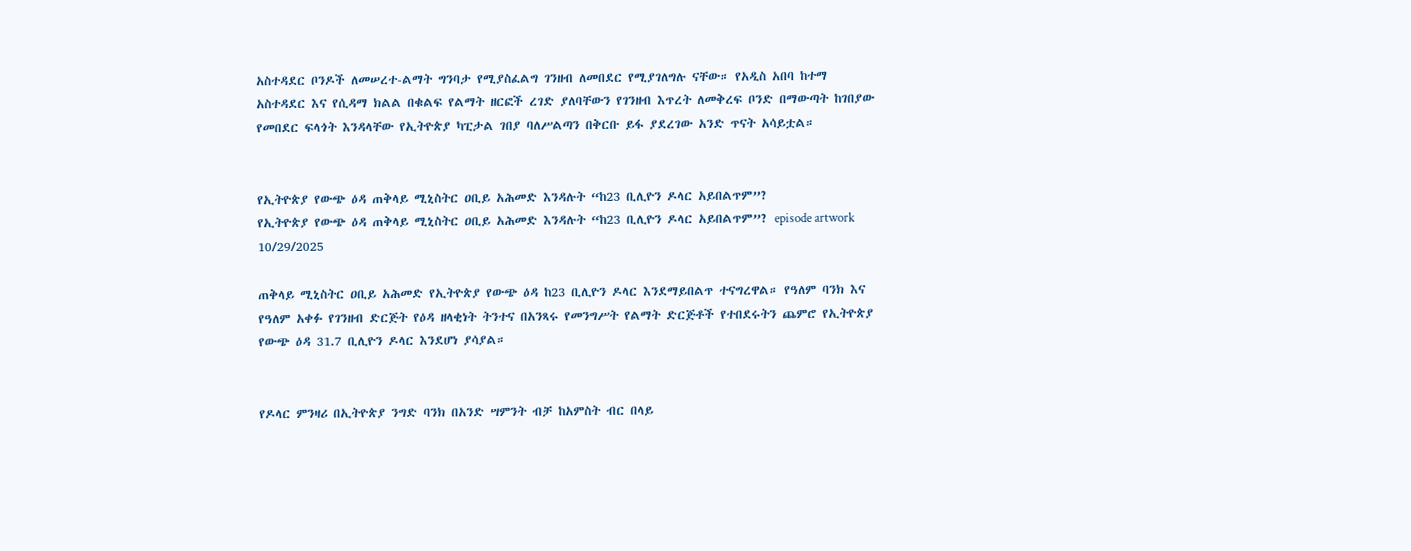አስተዳደር ቦንዶች ለመሠረተ-ልማት ግንባታ የሚያስፈልግ ገንዘብ ለመበደር የሚያገለግሉ ናቸው። የአዲስ አበባ ከተማ አስተዳደር እና የሲዳማ ክልል በቁልፍ የልማት ዘርፎች ረገድ ያለባቸውን የገንዘብ እጥረት ለመቅረፍ ቦንድ በማውጣት ከገበያው የመበደር ፍላጎት እንዳላቸው የኢትዮጵያ ካፒታል ገበያ ባለሥልጣን በቅርቡ ይፋ ያደረገው አንድ ጥናት አሳይቷል።


የኢትዮጵያ የውጭ ዕዳ ጠቅላይ ሚኒስትር ዐቢይ አሕመድ እንዳሉት “ከ23 ቢሊዮን ዶላር አይበልጥም”?
የኢትዮጵያ የውጭ ዕዳ ጠቅላይ ሚኒስትር ዐቢይ አሕመድ እንዳሉት “ከ23 ቢሊዮን ዶላር አይበልጥም”? episode artwork
10/29/2025

ጠቅላይ ሚኒስትር ዐቢይ አሕመድ የኢትዮጵያ የውጭ ዕዳ ከ23 ቢሊዮን ዶላር እንደማይበልጥ ተናግረዋል። የዓለም ባንክ እና የዓለም አቀፉ የገንዘብ ድርጅት የዕዳ ዘላቂነት ትንተና በአንጻሩ የመንግሥት የልማት ድርጅቶች የተበደሩትን ጨምሮ የኢትዮጵያ የውጭ ዕዳ 31.7 ቢሊዮን ዶላር እንደሆነ ያሳያል።


የዶላር ምንዛሪ በኢትዮጵያ ንግድ ባንክ በአንድ ሣምንት ብቻ ከአምስት ብር በላይ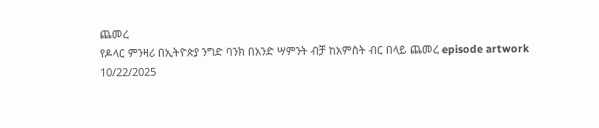ጨመረ
የዶላር ምንዛሪ በኢትዮጵያ ንግድ ባንክ በአንድ ሣምንት ብቻ ከአምስት ብር በላይ ጨመረ episode artwork
10/22/2025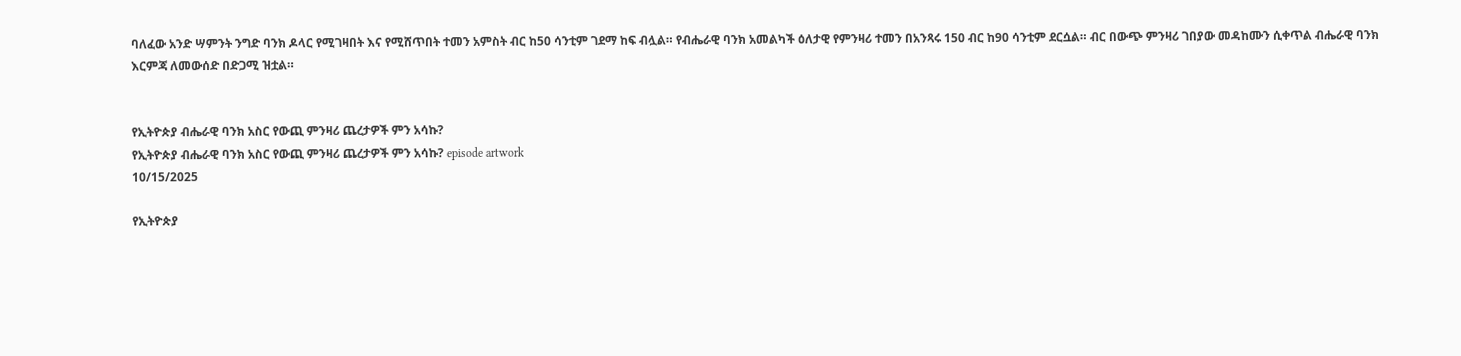ባለፈው አንድ ሣምንት ንግድ ባንክ ዶላር የሚገዛበት እና የሚሸጥበት ተመን አምስት ብር ከ50 ሳንቲም ገደማ ከፍ ብሏል። የብሔራዊ ባንክ አመልካች ዕለታዊ የምንዛሪ ተመን በአንጻሩ 150 ብር ከ90 ሳንቲም ደርሷል። ብር በውጭ ምንዛሪ ገበያው መዳከሙን ሲቀጥል ብሔራዊ ባንክ እርምጃ ለመውሰድ በድጋሚ ዝቷል።


የኢትዮጵያ ብሔራዊ ባንክ አስር የውጪ ምንዛሪ ጨረታዎች ምን አሳኩ?
የኢትዮጵያ ብሔራዊ ባንክ አስር የውጪ ምንዛሪ ጨረታዎች ምን አሳኩ? episode artwork
10/15/2025

የኢትዮጵያ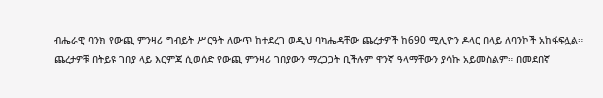ብሔራዊ ባንክ የውጪ ምንዛሪ ግብይት ሥርዓት ለውጥ ከተደረገ ወዲህ ባካሔዳቸው ጨረታዎች ከ690 ሚሊዮን ዶላር በላይ ለባንኮች አከፋፍሏል። ጨረታዎቹ በትይዩ ገበያ ላይ እርምጃ ሲወሰድ የውጪ ምንዛሪ ገበያውን ማረጋጋት ቢችሉም ዋንኛ ዓላማቸውን ያሳኩ አይመስልም። በመደበኛ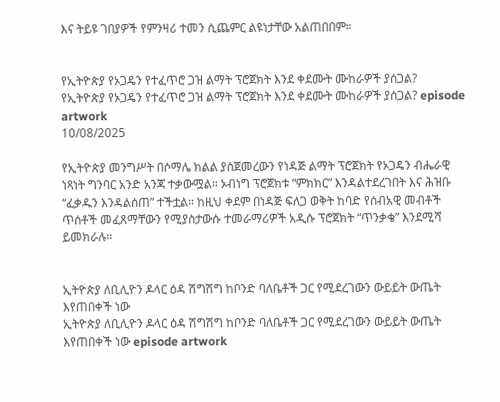እና ትይዩ ገበያዎች የምንዛሪ ተመን ሲጨምር ልዩነታቸው አልጠበበም።


የኢትዮጵያ የኦጋዴን የተፈጥሮ ጋዝ ልማት ፕሮጀክት እንደ ቀደሙት ሙከራዎች ያሰጋል?
የኢትዮጵያ የኦጋዴን የተፈጥሮ ጋዝ ልማት ፕሮጀክት እንደ ቀደሙት ሙከራዎች ያሰጋል? episode artwork
10/08/2025

የኢትዮጵያ መንግሥት በሶማሌ ክልል ያስጀመረውን የነዳጅ ልማት ፕሮጀክት የኦጋዴን ብሔራዊ ነጻነት ግንባር አንድ አንጃ ተቃውሟል። ኦብነግ ፕሮጀክቱ “ምክክር” እንዳልተደረገበት እና ሕዝቡ “ፈቃዱን እንዳልሰጠ” ተችቷል። ከዚህ ቀደም በነዳጅ ፍለጋ ወቅት ከባድ የሰብአዊ መብቶች ጥሰቶች መፈጸማቸውን የሚያስታውሱ ተመራማሪዎች አዲሱ ፕሮጀክት “ጥንቃቄ” እንደሚሻ ይመክራሉ።


ኢትዮጵያ ለቢሊዮን ዶላር ዕዳ ሽግሽግ ከቦንድ ባለቤቶች ጋር የሚደረገውን ውይይት ውጤት እየጠበቀች ነው
ኢትዮጵያ ለቢሊዮን ዶላር ዕዳ ሽግሽግ ከቦንድ ባለቤቶች ጋር የሚደረገውን ውይይት ውጤት እየጠበቀች ነው episode artwork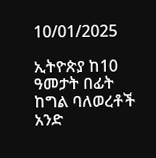10/01/2025

ኢትዮጵያ ከ10 ዓመታት በፊት ከግል ባለወረቶች አንድ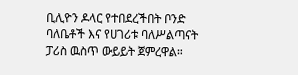ቢሊዮን ዶላር የተበደረችበት ቦንድ ባለቤቶች እና የሀገሪቱ ባለሥልጣናት ፓሪስ ዉስጥ ውይይት ጀምረዋል።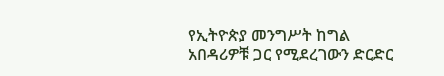የኢትዮጵያ መንግሥት ከግል አበዳሪዎቹ ጋር የሚደረገውን ድርድር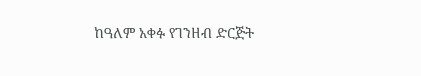ከዓለም አቀፉ የገንዘብ ድርጅት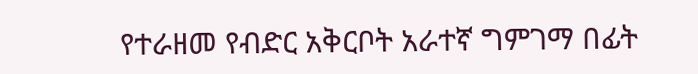የተራዘመ የብድር አቅርቦት አራተኛ ግምገማ በፊት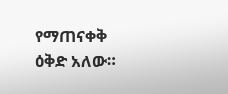የማጠናቀቅ ዕቅድ አለው።